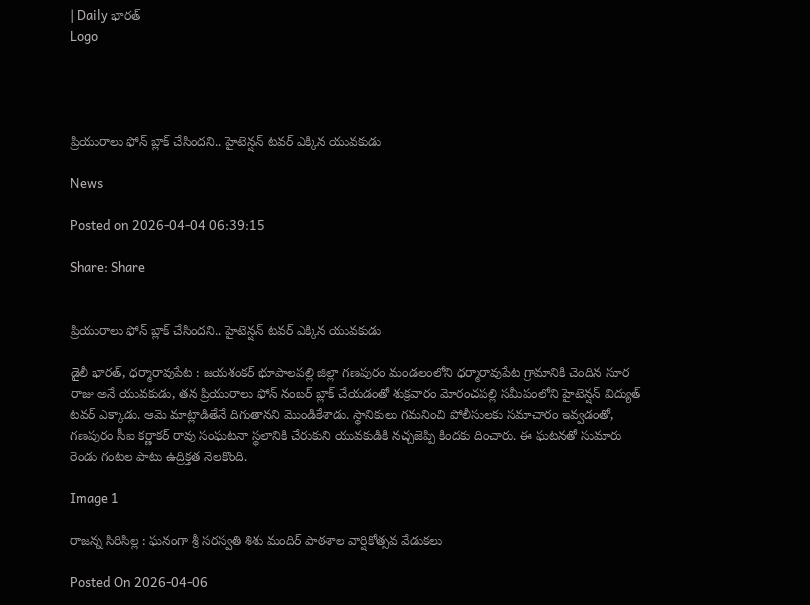| Daily భారత్
Logo




ప్రియురాలు ఫోన్ బ్లాక్ చేసిందని.. హైటెన్షన్ టవర్ ఎక్కిన యువకుడు

News

Posted on 2026-04-04 06:39:15

Share: Share


ప్రియురాలు ఫోన్ బ్లాక్ చేసిందని.. హైటెన్షన్ టవర్ ఎక్కిన యువకుడు

డైలీ భారత్, ధర్మారావుపేట : జయశంకర్ భూపాలపల్లి జిల్లా గణపురం మండలంలోని ధర్మారావుపేట గ్రామానికి చెందిన సూర రాజు అనే యువకుడు, తన ప్రియురాలు ఫోన్ నంబర్ బ్లాక్ చేయడంతో శుక్రవారం మోరంచపల్లి సమీపంలోని హైటెన్షన్ విద్యుత్ టవర్ ఎక్కాడు. ఆమె మాట్లాడితేనే దిగుతానని మొండికేశాడు. స్థానికులు గమనించి పోలీసులకు సమాచారం ఇవ్వడంతో, గణపురం సీఐ కర్ణాకర్ రావు సంఘటనా స్థలానికి చేరుకుని యువకుడికి నచ్చజెప్పి కిందకు దించారు. ఈ ఘటనతో సుమారు రెండు గంటల పాటు ఉద్రిక్తత నెలకొంది.

Image 1

రాజన్న సిరిసిల్ల : ఘనంగా శ్రీ సరస్వతి శిశు మందిర్ పాఠశాల వార్షికోత్సవ వేడుకలు

Posted On 2026-04-06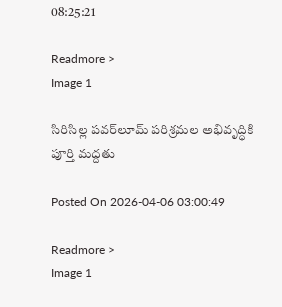08:25:21

Readmore >
Image 1

సిరిసిల్ల పవర్‌లూమ్ పరిశ్రమల అభివృద్ధికి పూర్తి మద్దతు

Posted On 2026-04-06 03:00:49

Readmore >
Image 1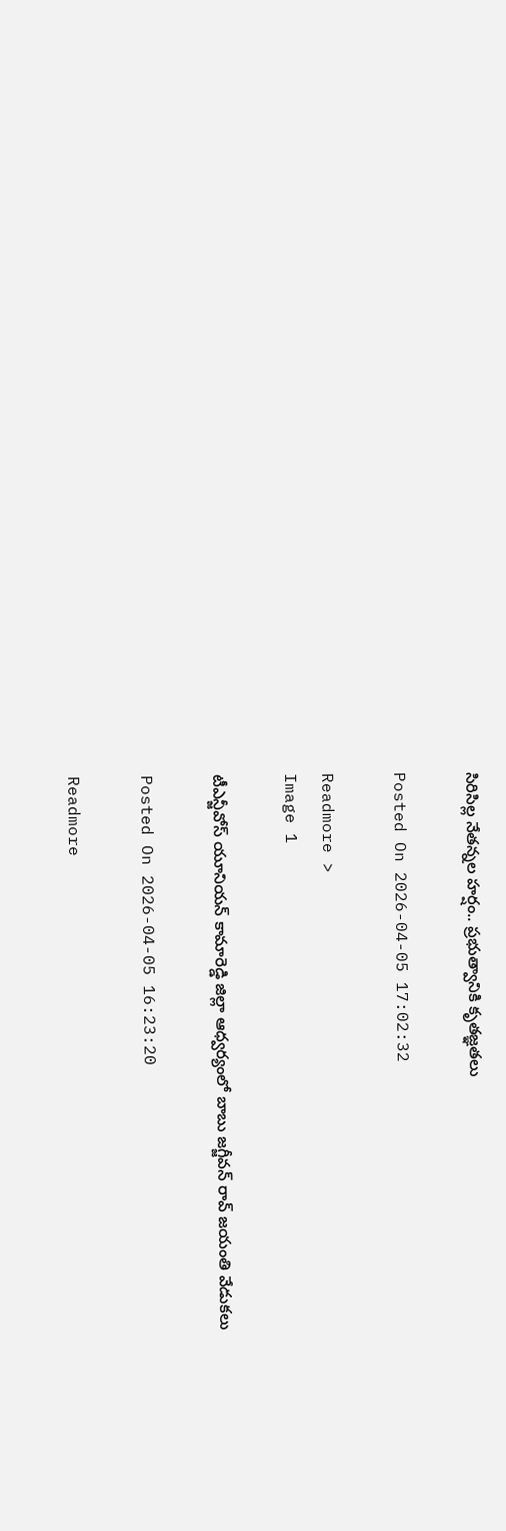సిరిసిల్ల నేతన్నల హర్షం.. ప్రభుత్వానికి కృతజ్ఞతలు

Posted On 2026-04-05 17:02:32

Readmore >
Image 1

టీఎన్జీవోస్ యూనియన్ కామారెడ్డి జిల్లా ఆధ్వర్యంలో బాబు జగ్జీవన్ రావ్ జయంతి వేడుకలు

Posted On 2026-04-05 16:23:20

Readmore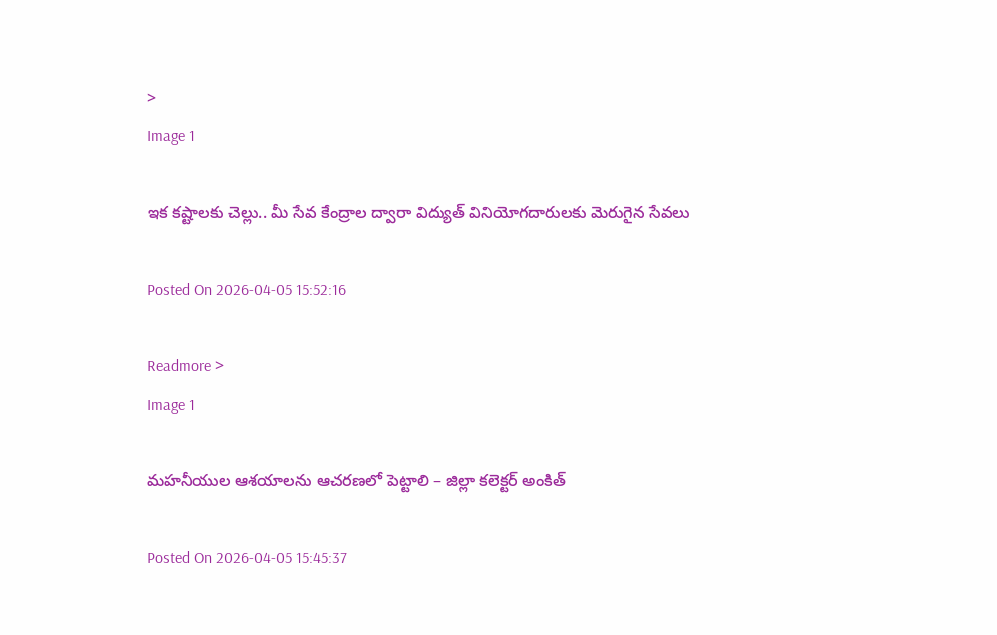>
Image 1

ఇక కష్టాలకు చెల్లు.. మీ సేవ కేంద్రాల ద్వారా విద్యుత్ వినియోగదారులకు మెరుగైన సేవలు

Posted On 2026-04-05 15:52:16

Readmore >
Image 1

మహనీయుల ఆశయాలను ఆచరణలో పెట్టాలి – జిల్లా కలెక్టర్ అంకిత్

Posted On 2026-04-05 15:45:37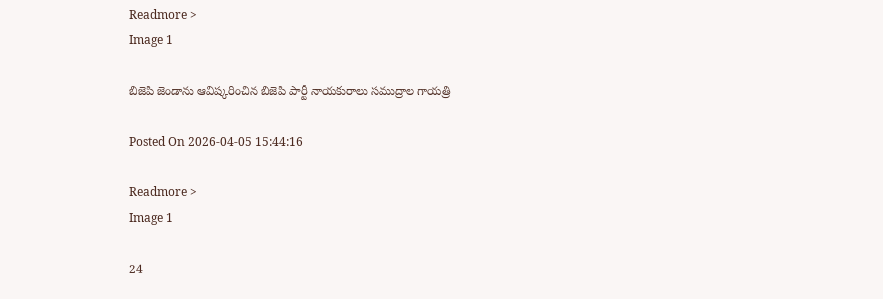Readmore >
Image 1

బిజెపి జెండాను ఆవిష్కరించిన బిజెపి పార్టీ నాయకురాలు సముద్రాల గాయత్రి

Posted On 2026-04-05 15:44:16

Readmore >
Image 1

24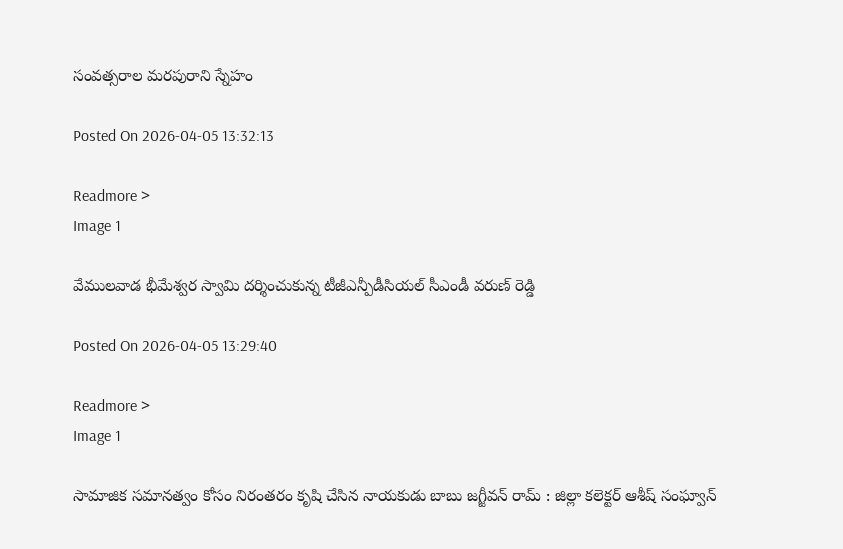సంవత్సరాల మరపురాని స్నేహం

Posted On 2026-04-05 13:32:13

Readmore >
Image 1

వేములవాడ భీమేశ్వర స్వామి దర్శించుకున్న టీజీఎన్పీడీసియల్ సీఎండీ వరుణ్ రెడ్డి

Posted On 2026-04-05 13:29:40

Readmore >
Image 1

సామాజిక సమానత్వం కోసం నిరంతరం కృషి చేసిన నాయకుడు బాబు జగ్జీవన్ రామ్ : జిల్లా కలెక్టర్ ఆశీష్ సంఘ్వాన్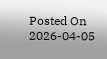Posted On 2026-04-05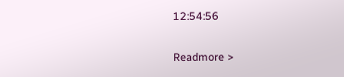12:54:56

Readmore >